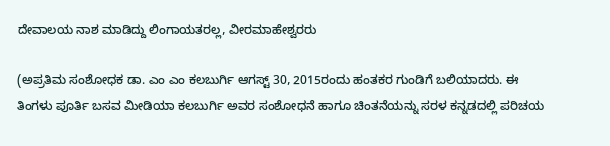ದೇವಾಲಯ ನಾಶ ಮಾಡಿದ್ದು ಲಿಂಗಾಯತರಲ್ಲ, ವೀರಮಾಹೇಶ್ವರರು

(ಅಪ್ರತಿಮ ಸಂಶೋಧಕ ಡಾ. ಎಂ ಎಂ ಕಲಬುರ್ಗಿ ಆಗಸ್ಟ್ 30, 2015ರಂದು ಹಂತಕರ ಗುಂಡಿಗೆ ಬಲಿಯಾದರು. ಈ ತಿಂಗಳು ಪೂರ್ತಿ ಬಸವ ಮೀಡಿಯಾ ಕಲಬುರ್ಗಿ ಅವರ ಸಂಶೋಧನೆ ಹಾಗೂ ಚಿಂತನೆಯನ್ನು ಸರಳ ಕನ್ನಡದಲ್ಲಿ ಪರಿಚಯ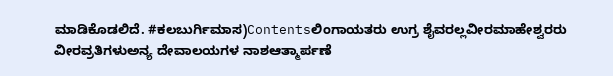ಮಾಡಿಕೊಡಲಿದೆ. #ಕಲಬುರ್ಗಿಮಾಸ)Contentsಲಿಂಗಾಯತರು ಉಗ್ರ ಶೈವರಲ್ಲವೀರಮಾಹೇಶ್ವರರು ವೀರವ್ರತಿಗಳುಅನ್ಯ ದೇವಾಲಯಗಳ ನಾಶಆತ್ಮಾರ್ಪಣೆ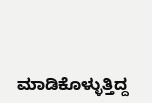ಮಾಡಿಕೊಳ್ಳುತ್ತಿದ್ದ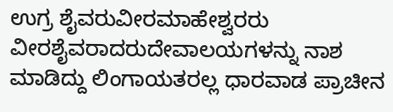ಉಗ್ರ ಶೈವರುವೀರಮಾಹೇಶ್ವರರು ವೀರಶೈವರಾದರುದೇವಾಲಯಗಳನ್ನು ನಾಶ ಮಾಡಿದ್ದು ಲಿಂಗಾಯತರಲ್ಲ ಧಾರವಾಡ ಪ್ರಾಚೀನ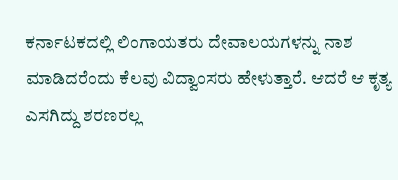ಕರ್ನಾಟಕದಲ್ಲಿ ಲಿಂಗಾಯತರು ದೇವಾಲಯಗಳನ್ನು ನಾಶ ಮಾಡಿದರೆಂದು ಕೆಲವು ವಿದ್ವಾಂಸರು ಹೇಳುತ್ತಾರೆ. ಆದರೆ ಆ ಕೃತ್ಯ ಎಸಗಿದ್ದು ಶರಣರಲ್ಲ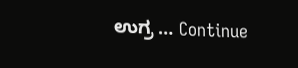ಉಗ್ರ … Continue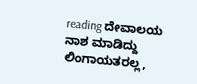reading ದೇವಾಲಯ ನಾಶ ಮಾಡಿದ್ದು ಲಿಂಗಾಯತರಲ್ಲ,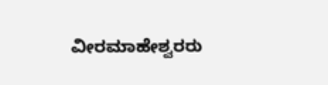ವೀರಮಾಹೇಶ್ವರರು